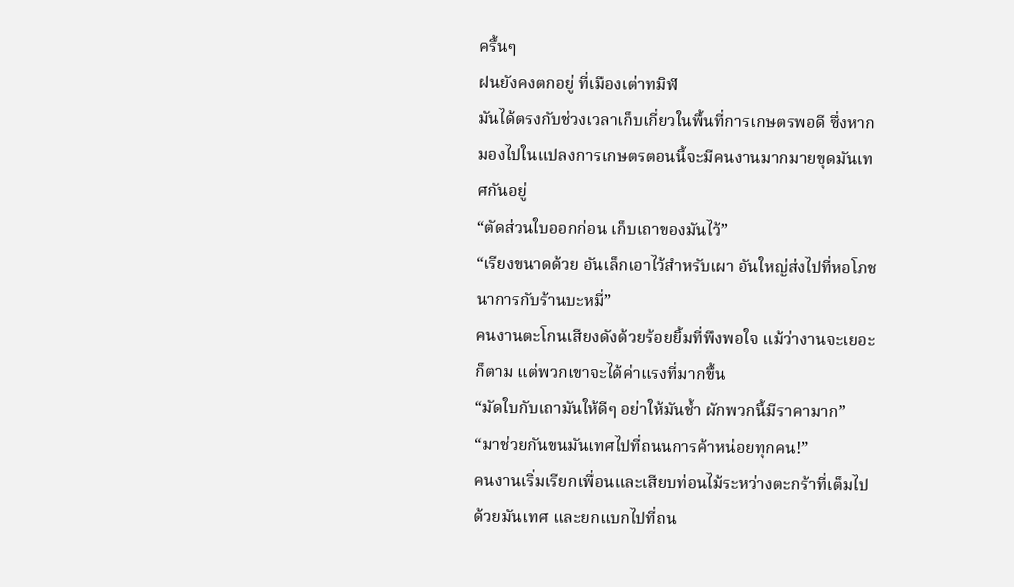ครื้นๆ
ฝนยังคงตกอยู่ ที่เมืองเต่าทมิฬ
มันได้ตรงกับช่วงเวลาเก็บเกี่ยวในพื้นที่การเกษตรพอดี ซึ่งหากมองไปในแปลงการเกษตรตอนนี้จะมีคนงานมากมายขุดมันเทศกันอยู่
“ตัดส่วนใบออกก่อน เก็บเถาของมันไว้”
“เรียงขนาดด้วย อันเล็กเอาไว้สำหรับเผา อันใหญ่ส่งไปที่หอโภชนาการกับร้านบะหมี่”
คนงานตะโกนเสียงดังด้วยร้อยยิ้มที่พึงพอใจ แม้ว่างานจะเยอะก็ตาม แต่พวกเขาจะได้ค่าแรงที่มากขึ้น
“มัดใบกับเถามันให้ดีๆ อย่าให้มันช้ำ ผักพวกนี้มีราคามาก”
“มาช่วยกันขนมันเทศไปที่ถนนการค้าหน่อยทุกคน!”
คนงานเริ่มเรียกเพื่อนและเสียบท่อนไม้ระหว่างตะกร้าที่เต็มไปด้วยมันเทศ และยกแบกไปที่ถน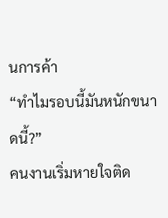นการค้า
“ทำไมรอบนี้มันหนักขนาดนี้?”
คนงานเริ่มหายใจติด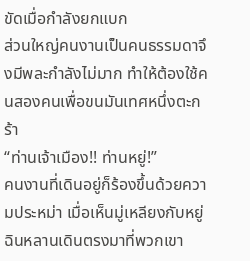ขัดเมื่อกำลังยกแบก
ส่วนใหญ่คนงานเป็นคนธรรมดาจึงมีพละกำลังไม่มาก ทำให้ต้องใช้คนสองคนเพื่อขนมันเทศหนึ่งตะกร้า
“ท่านเจ้าเมือง!! ท่านหยู่!”
คนงานที่เดินอยู่ก็ร้องขึ้นด้วยความประหม่า เมื่อเห็นมู่เหลียงกับหยู่ฉินหลานเดินตรงมาที่พวกเขา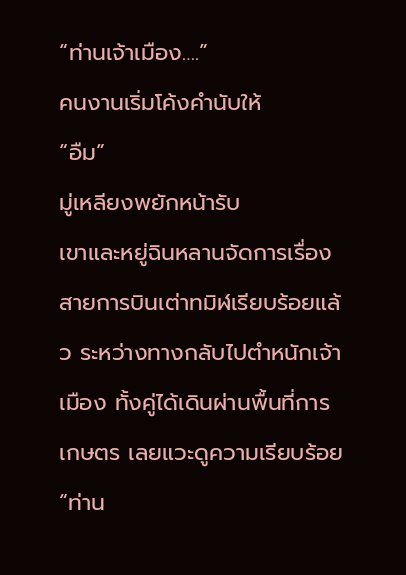“ท่านเจ้าเมือง….”
คนงานเริ่มโค้งคำนับให้
“อืม”
มู่เหลียงพยักหน้ารับ
เขาและหยู่ฉินหลานจัดการเรื่องสายการบินเต่าทมิฬเรียบร้อยแล้ว ระหว่างทางกลับไปตำหนักเจ้าเมือง ทั้งคู่ได้เดินผ่านพื้นที่การเกษตร เลยแวะดูความเรียบร้อย
“ท่าน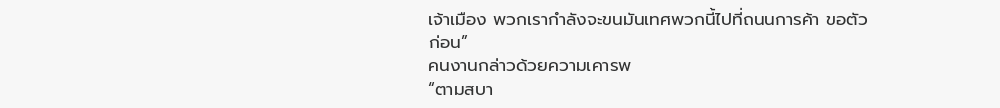เจ้าเมือง พวกเรากำลังจะขนมันเทศพวกนี้ไปที่ถนนการค้า ขอตัวก่อน”
คนงานกล่าวด้วยความเคารพ
“ตามสบา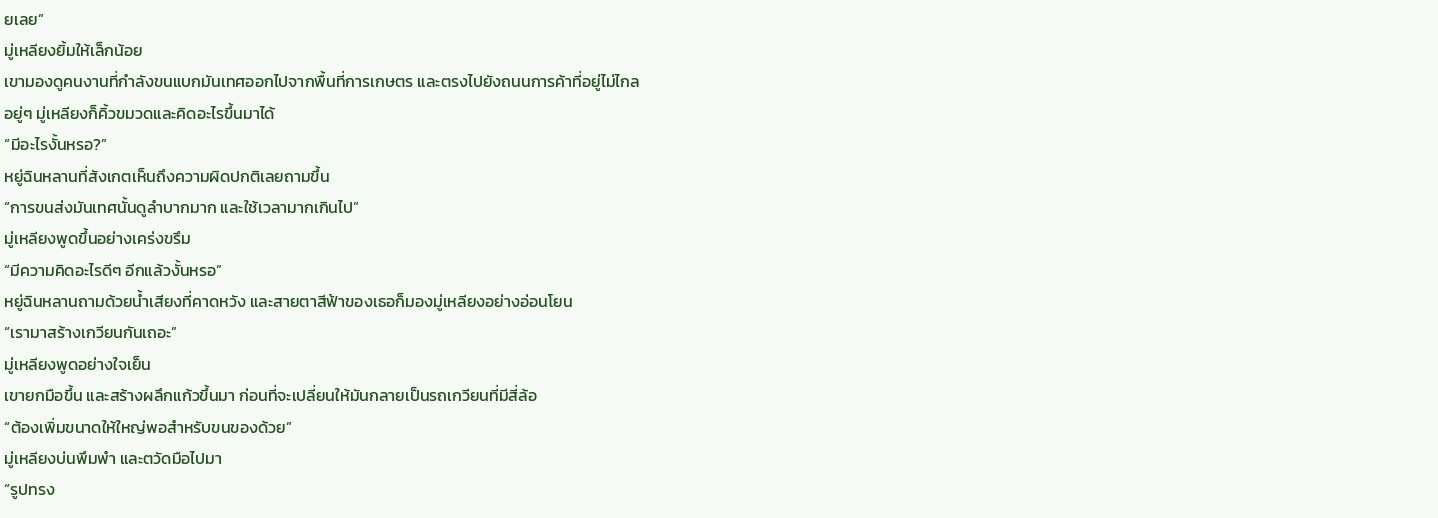ยเลย”
มู่เหลียงยิ้มให้เล็กน้อย
เขามองดูคนงานที่กำลังขนแบกมันเทศออกไปจากพื้นที่การเกษตร และตรงไปยังถนนการค้าที่อยู่ไม่ไกล
อยู่ๆ มู่เหลียงก็คิ้วขมวดและคิดอะไรขึ้นมาได้
“มีอะไรงั้นหรอ?”
หยู่ฉินหลานที่สังเกตเห็นถึงความผิดปกติเลยถามขึ้น
“การขนส่งมันเทศนั้นดูลำบากมาก และใช้เวลามากเกินไป”
มู่เหลียงพูดขึ้นอย่างเคร่งขรึม
“มีความคิดอะไรดีๆ อีกแล้วงั้นหรอ”
หยู่ฉินหลานถามด้วยน้ำเสียงที่คาดหวัง และสายตาสีฟ้าของเธอก็มองมู่เหลียงอย่างอ่อนโยน
“เรามาสร้างเกวียนกันเถอะ”
มู่เหลียงพูดอย่างใจเย็น
เขายกมือขึ้น และสร้างผลึกแก้วขึ้นมา ก่อนที่จะเปลี่ยนให้มันกลายเป็นรถเกวียนที่มีสี่ล้อ
“ต้องเพิ่มขนาดให้ใหญ่พอสำหรับขนของด้วย”
มู่เหลียงบ่นพึมพำ และตวัดมือไปมา
“รูปทรง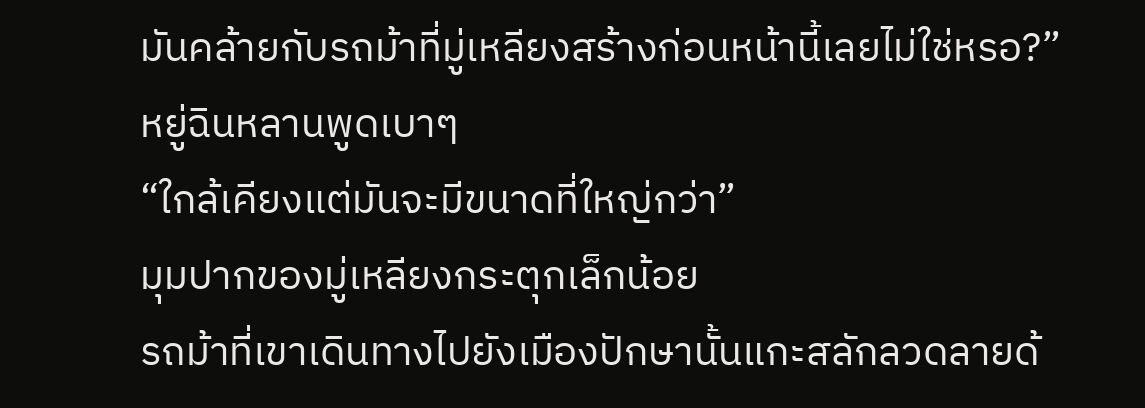มันคล้ายกับรถม้าที่มู่เหลียงสร้างก่อนหน้านี้เลยไม่ใช่หรอ?”
หยู่ฉินหลานพูดเบาๆ
“ใกล้เคียงแต่มันจะมีขนาดที่ใหญ่กว่า”
มุมปากของมู่เหลียงกระตุกเล็กน้อย
รถม้าที่เขาเดินทางไปยังเมืองปักษานั้นแกะสลักลวดลายด้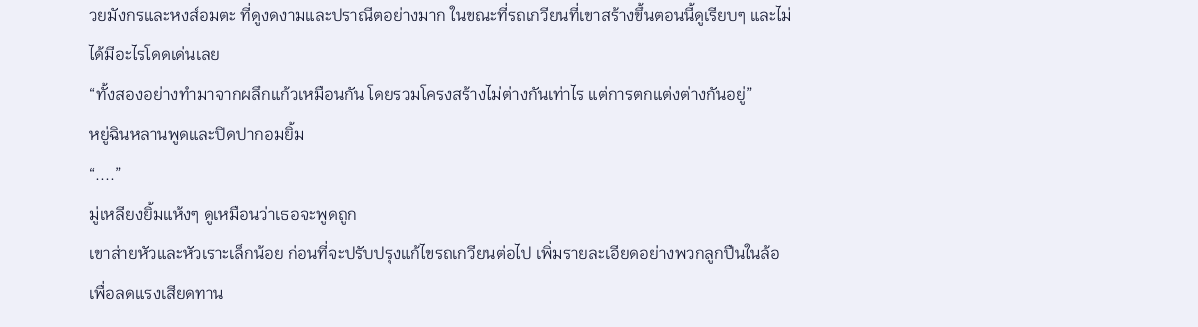วยมังกรและหงส์อมตะ ที่ดูงดงามและปราณีตอย่างมาก ในขณะที่รถเกวียนที่เขาสร้างขึ้นตอนนี้ดูเรียบๆ และไม่ได้มีอะไรโดดเด่นเลย
“ทั้งสองอย่างทำมาจากผลึกแก้วเหมือนกัน โดยรวมโครงสร้างไม่ต่างกันเท่าไร แต่การตกแต่งต่างกันอยู่”
หยู่ฉินหลานพูดและปิดปากอมยิ้ม
“....”
มู่เหลียงยิ้มแห้งๆ ดูเหมือนว่าเธอจะพูดถูก
เขาส่ายหัวและหัวเราะเล็กน้อย ก่อนที่จะปรับปรุงแก้ไขรถเกวียนต่อไป เพิ่มรายละเอียดอย่างพวกลูกปืนในล้อเพื่อลดแรงเสียดทาน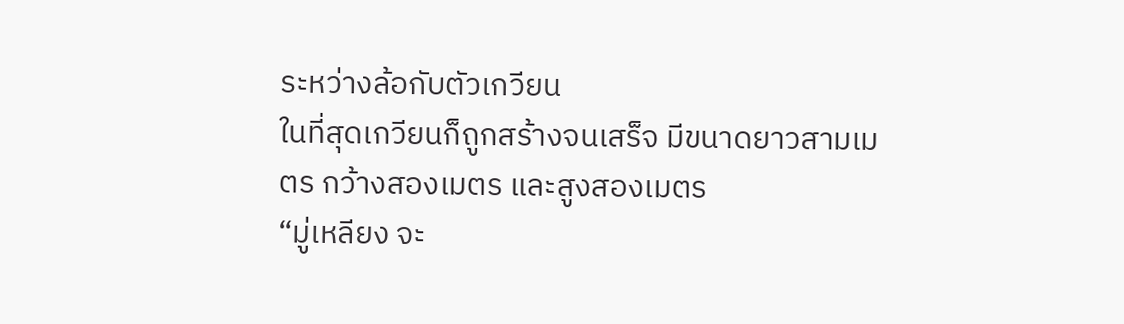ระหว่างล้อกับตัวเกวียน
ในที่สุดเกวียนก็ถูกสร้างจนเสร็จ มีขนาดยาวสามเมตร กว้างสองเมตร และสูงสองเมตร
“มู่เหลียง จะ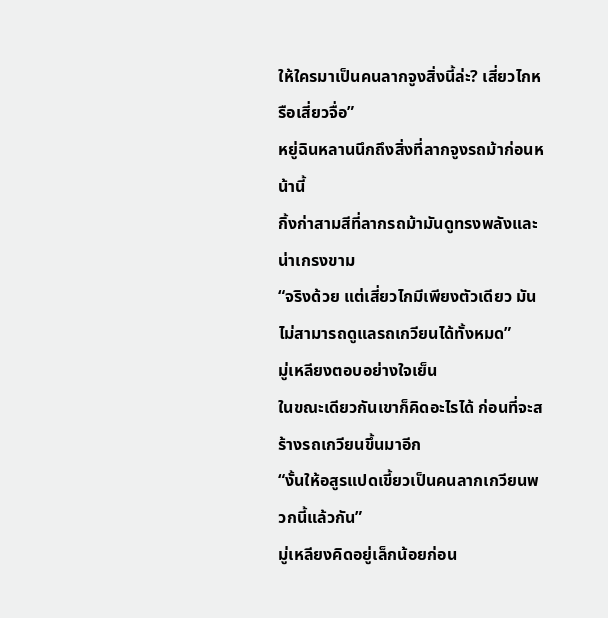ให้ใครมาเป็นคนลากจูงสิ่งนี้ล่ะ? เสี่ยวไกหรือเสี่ยวจื่อ”
หยู่ฉินหลานนึกถึงสิ่งที่ลากจูงรถม้าก่อนหน้านี้
กิ้งก่าสามสีที่ลากรถม้ามันดูทรงพลังและน่าเกรงขาม
“จริงด้วย แต่เสี่ยวไกมีเพียงตัวเดียว มันไม่สามารถดูแลรถเกวียนได้ทั้งหมด”
มู่เหลียงตอบอย่างใจเย็น
ในขณะเดียวกันเขาก็คิดอะไรได้ ก่อนที่จะสร้างรถเกวียนขึ้นมาอีก
“งั้นให้อสูรแปดเขี้ยวเป็นคนลากเกวียนพวกนี้แล้วกัน”
มู่เหลียงคิดอยู่เล็กน้อยก่อน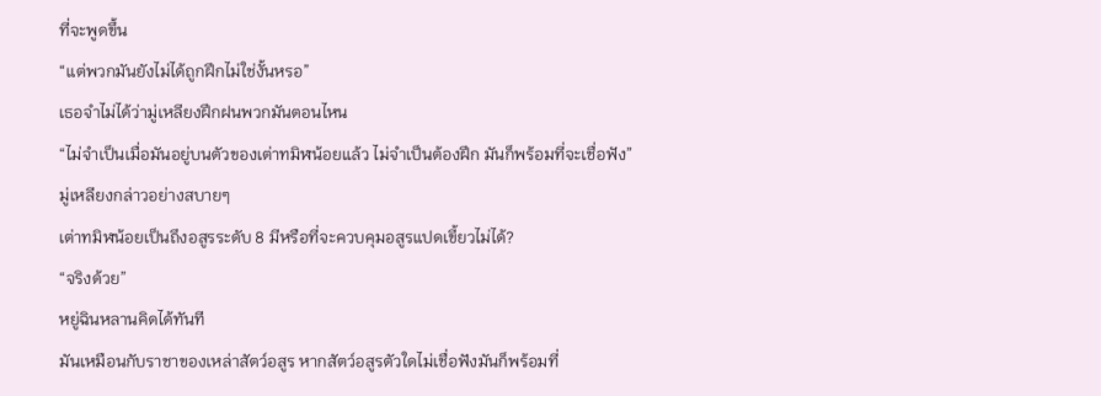ที่จะพูดขึ้น
“แต่พวกมันยังไม่ได้ถูกฝึกไม่ใช่งั้นหรอ”
เธอจำไม่ได้ว่ามู่เหลียงฝึกฝนพวกมันตอนไหน
“ไม่จำเป็นเมื่อมันอยู่บนตัวของเต่าทมิฬน้อยแล้ว ไม่จำเป็นต้องฝึก มันก็พร้อมที่จะเชื่อฟัง”
มู่เหลียงกล่าวอย่างสบายๆ
เต่าทมิฬน้อยเป็นถึงอสูรระดับ 8 มีหรือที่จะควบคุมอสูรแปดเขี้ยวไม่ได้?
“จริงด้วย”
หยู่ฉินหลานคิดได้ทันที
มันเหมือนกับราชาของเหล่าสัตว์อสูร หากสัตว์อสูรตัวใดไม่เชื่อฟังมันก็พร้อมที่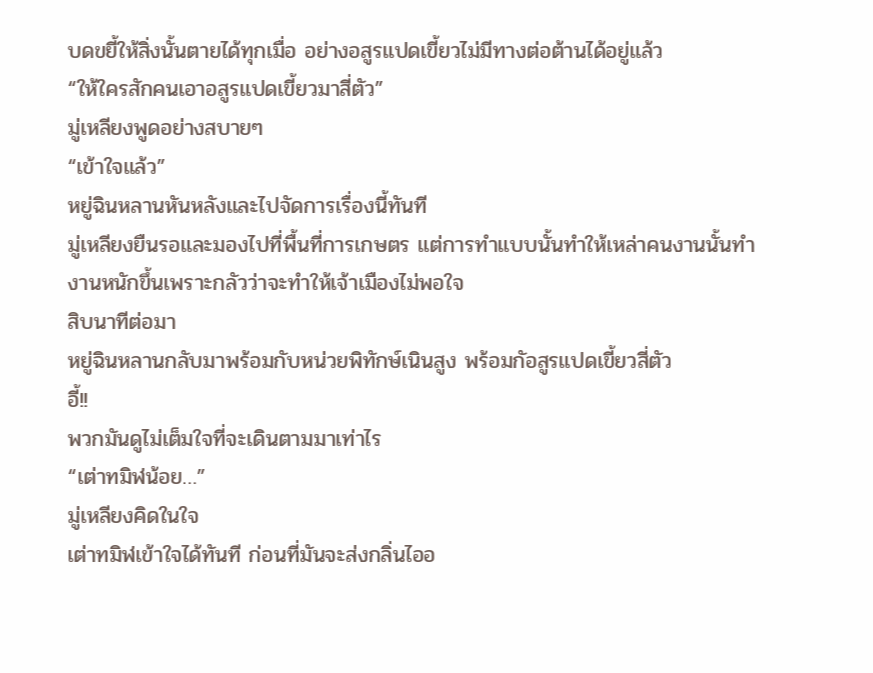บดขยี้ให้สิ่งนั้นตายได้ทุกเมื่อ อย่างอสูรแปดเขี้ยวไม่มีทางต่อต้านได้อยู่แล้ว
“ให้ใครสักคนเอาอสูรแปดเขี้ยวมาสี่ตัว”
มู่เหลียงพูดอย่างสบายๆ
“เข้าใจแล้ว”
หยู่ฉินหลานหันหลังและไปจัดการเรื่องนี้ทันที
มู่เหลียงยืนรอและมองไปที่พื้นที่การเกษตร แต่การทำแบบนั้นทำให้เหล่าคนงานนั้นทำงานหนักขึ้นเพราะกลัวว่าจะทำให้เจ้าเมืองไม่พอใจ
สิบนาทีต่อมา
หยู่ฉินหลานกลับมาพร้อมกับหน่วยพิทักษ์เนินสูง พร้อมกัอสูรแปดเขี้ยวสี่ตัว
อี้!!
พวกมันดูไม่เต็มใจที่จะเดินตามมาเท่าไร
“เต่าทมิฬน้อย…”
มู่เหลียงคิดในใจ
เต่าทมิฬเข้าใจได้ทันที ก่อนที่มันจะส่งกลิ่นไออ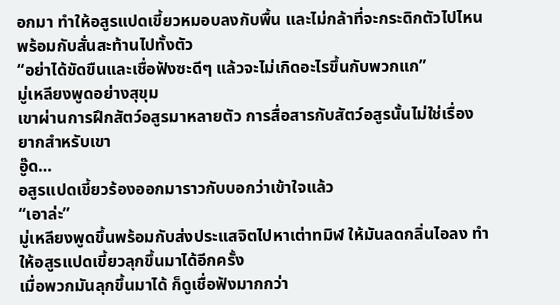อกมา ทำให้อสูรแปดเขี้ยวหมอบลงกับพื้น และไม่กล้าที่จะกระดิกตัวไปไหน พร้อมกับสั่นสะท้านไปทั้งตัว
“อย่าได้ขัดขืนและเชื่อฟังซะดีๆ แล้วจะไม่เกิดอะไรขึ้นกับพวกแก”
มู่เหลียงพูดอย่างสุขุม
เขาผ่านการฝึกสัตว์อสูรมาหลายตัว การสื่อสารกับสัตว์อสูรนั้นไม่ใช่เรื่องยากสำหรับเขา
อู๊ด…
อสูรแปดเขี้ยวร้องออกมาราวกับบอกว่าเข้าใจแล้ว
“เอาล่ะ”
มู่เหลียงพูดขึ้นพร้อมกับส่งประแสจิตไปหาเต่าทมิฬ ให้มันลดกลิ่นไอลง ทำให้อสูรแปดเขี้ยวลุกขึ้นมาได้อีกครั้ง
เมื่อพวกมันลุกขึ้นมาได้ ก็ดูเชื่อฟังมากกว่า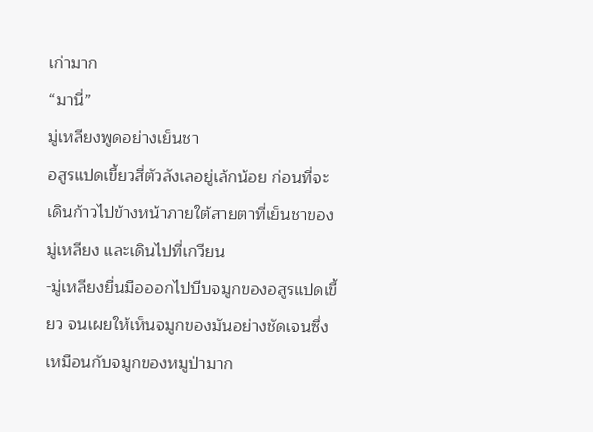เก่ามาก
“มานี่”
มู่เหลียงพูดอย่างเย็นชา
อสูรแปดเขี้ยวสี่ตัวลังเลอยู่เล้กน้อย ก่อนที่จะเดินก้าวไปข้างหน้าภายใต้สายตาที่เย็นชาของมู่เหลียง และเดินไปที่เกวียน
-มู่เหลียงยื่นมือออกไปบีบจมูกของอสูรแปดเขี้ยว จนเผยให้เห็นจมูกของมันอย่างชัดเจนซึ่งเหมือนกับจมูกของหมูป่ามาก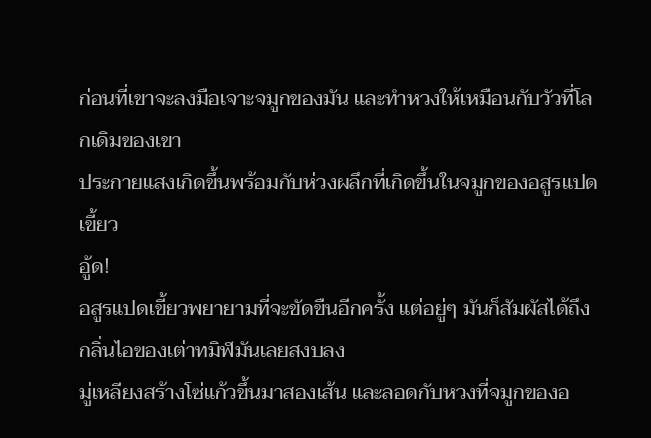ก่อนที่เขาจะลงมือเจาะจมูกของมัน และทำหวงให้เหมือนกับวัวที่โลกเดิมของเขา
ประกายแสงเกิดขึ้นพร้อมกับห่วงผลึกที่เกิดขึ้นในจมูกของอสูรแปดเขี้ยว
อู้ด!
อสูรแปดเขี้ยวพยายามที่จะขัดขืนอีกครั้ง แต่อยู่ๆ มันก็สัมผัสได้ถึงกลิ่นไอของเต่าทมิฬมันเลยสงบลง
มู่เหลียงสร้างโซ่แก้วขึ้นมาสองเส้น และลอดกับหวงที่จมูกของอ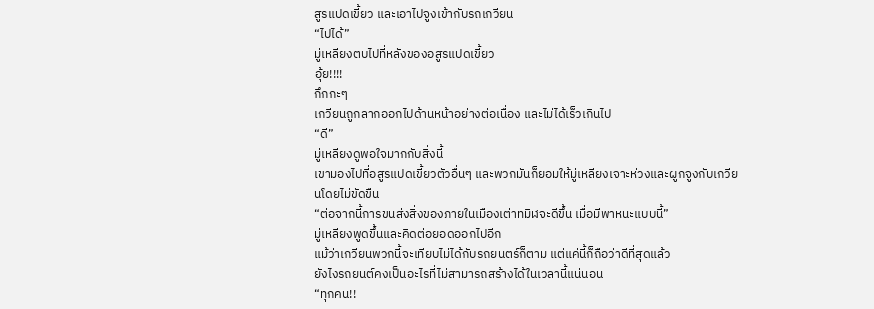สูรแปดเขี้ยว และเอาไปจูงเข้ากับรถเกวียน
“ไปได้”
มู่เหลียงตบไปที่หลังของอสูรแปดเขี้ยว
อุ้ย!!!!
กึกกะๆ
เกวียนถูกลากออกไปด้านหน้าอย่างต่อเนื่อง และไม่ได้เร็วเกินไป
“ดี”
มู่เหลียงดูพอใจมากกับสิ่งนี้
เขามองไปที่อสูรแปดเขี้ยวตัวอื่นๆ และพวกมันก็ยอมให้มู่เหลียงเจาะห่วงและผูกจูงกับเกวียนโดยไม่ขัดขืน
“ต่อจากนี้การขนส่งสิ่งของภายในเมืองเต่าทมิฬจะดีขึ้น เมื่อมีพาหนะแบบนี้”
มู่เหลียงพูดขึ้นและคิดต่อยอดออกไปอีก
แม้ว่าเกวียนพวกนี้จะเทียบไม่ได้กับรถยนตร์ก็ตาม แต่แค่นี้ก็ถือว่าดีที่สุดแล้ว
ยังไงรถยนต์คงเป็นอะไรที่ไม่สามารถสร้างได้ในเวลานี้แน่นอน
“ทุกคน!!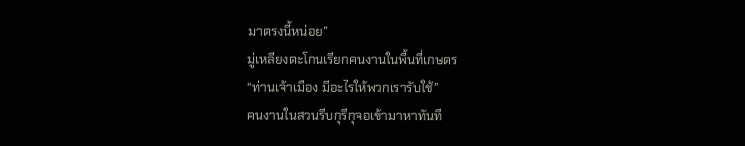มาตรงนี้หน่อย”
มู่เหลียงตะโกนเรียกคนงานในพื้นที่เกษตร
“ท่านเจ้าเมือง มีอะไรให้พวกเรารับใช้”
คนงานในสวนรีบกุรีกุจอเข้ามาหาทันที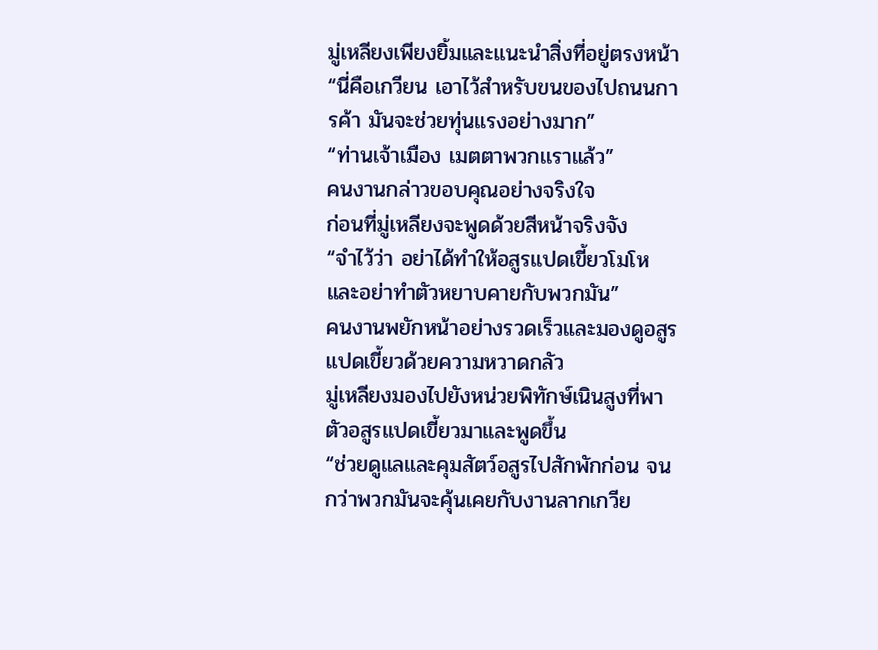มู่เหลียงเพียงยิ้มและแนะนำสิ่งที่อยู่ตรงหน้า
“นี่คือเกวียน เอาไว้สำหรับขนของไปถนนการค้า มันจะช่วยทุ่นแรงอย่างมาก”
“ท่านเจ้าเมือง เมตตาพวกเเราแล้ว”
คนงานกล่าวขอบคุณอย่างจริงใจ
ก่อนที่มู่เหลียงจะพูดด้วยสีหน้าจริงจัง
“จำไว้ว่า อย่าได้ทำให้อสูรแปดเขี้ยวโมโห และอย่าทำตัวหยาบคายกับพวกมัน”
คนงานพยักหน้าอย่างรวดเร็วและมองดูอสูรแปดเขี้ยวด้วยความหวาดกลัว
มู่เหลียงมองไปยังหน่วยพิทักษ์เนินสูงที่พาตัวอสูรแปดเขี้ยวมาและพูดขึ้น
“ช่วยดูแลและคุมสัตว์อสูรไปสักพักก่อน จนกว่าพวกมันจะคุ้นเคยกับงานลากเกวีย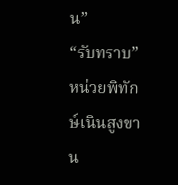น”
“รับทราบ”
หน่วยพิทักษ์เนินสูงขาน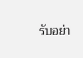รับอย่า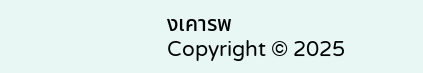งเคารพ
Copyright © 2025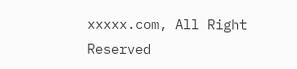xxxxx.com, All Right Reserved